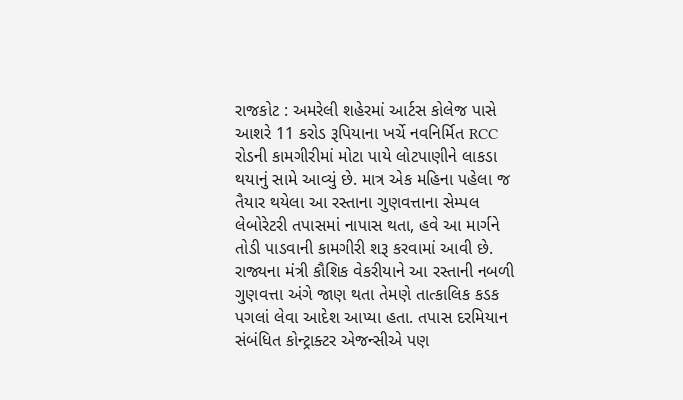રાજકોટ : અમરેલી શહેરમાં આર્ટસ કોલેજ પાસે આશરે 11 કરોડ રૂપિયાના ખર્ચે નવનિર્મિત RCC રોડની કામગીરીમાં મોટા પાયે લોટપાણીને લાકડા થયાનું સામે આવ્યું છે. માત્ર એક મહિના પહેલા જ તૈયાર થયેલા આ રસ્તાના ગુણવત્તાના સેમ્પલ લેબોરેટરી તપાસમાં નાપાસ થતા, હવે આ માર્ગને તોડી પાડવાની કામગીરી શરૂ કરવામાં આવી છે. રાજ્યના મંત્રી કૌશિક વેકરીયાને આ રસ્તાની નબળી ગુણવત્તા અંગે જાણ થતા તેમણે તાત્કાલિક કડક પગલાં લેવા આદેશ આપ્યા હતા. તપાસ દરમિયાન સંબંધિત કોન્ટ્રાક્ટર એજન્સીએ પણ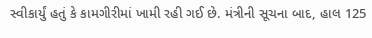સ્વીકાર્યું હતું કે કામગીરીમાં ખામી રહી ગઈ છે. મંત્રીની સૂચના બાદ, હાલ 125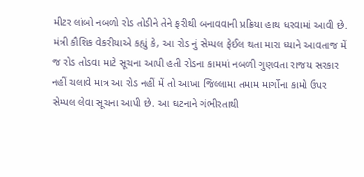મીટર લાંબો નબળો રોડ તોડીને તેને ફરીથી બનાવવાની પ્રક્રિયા હાથ ધરવામાં આવી છે.
મંત્રી કૌશિક વેકરીયાએ કહ્યું કે, આ રોડ નું સેમ્પલ ફેઈલ થતા મારા ધ્યાને આવતાજ મેં જ રોડ તોડવા માટે સૂચના આપી હતી રોડના કામમાં નબળી ગુણવતા રાજય સરકાર નહીં ચલાવે માત્ર આ રોડ નહીં મેં તો આખા જિલ્લામા તમામ માર્ગોના કામો ઉપર સેમ્પલ લેવા સૂચના આપી છે. આ ઘટનાને ગંભીરતાથી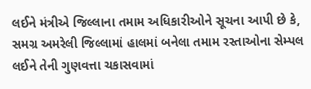લઈને મંત્રીએ જિલ્લાના તમામ અધિકારીઓને સૂચના આપી છે કે, સમગ્ર અમરેલી જિલ્લામાં હાલમાં બનેલા તમામ રસ્તાઓના સેમ્પલ લઈને તેની ગુણવત્તા ચકાસવામાં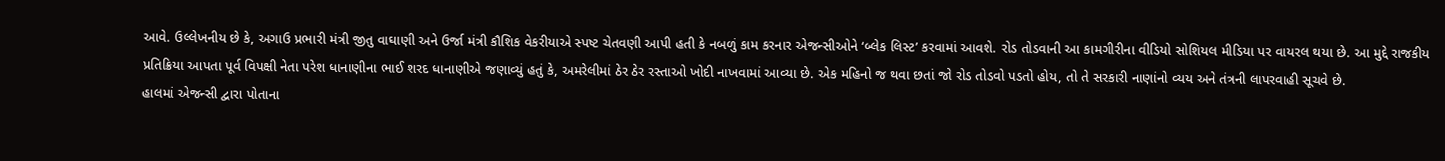આવે. ઉલ્લેખનીય છે કે, અગાઉ પ્રભારી મંત્રી જીતુ વાઘાણી અને ઉર્જા મંત્રી કૌશિક વેકરીયાએ સ્પષ્ટ ચેતવણી આપી હતી કે નબળું કામ કરનાર એજન્સીઓને ‘બ્લેક લિસ્ટ’ કરવામાં આવશે. રોડ તોડવાની આ કામગીરીના વીડિયો સોશિયલ મીડિયા પર વાયરલ થયા છે. આ મુદ્દે રાજકીય પ્રતિક્રિયા આપતા પૂર્વ વિપક્ષી નેતા પરેશ ધાનાણીના ભાઈ શરદ ધાનાણીએ જણાવ્યું હતું કે, અમરેલીમાં ઠેર ઠેર રસ્તાઓ ખોદી નાખવામાં આવ્યા છે. એક મહિનો જ થવા છતાં જો રોડ તોડવો પડતો હોય, તો તે સરકારી નાણાંનો વ્યય અને તંત્રની લાપરવાહી સૂચવે છે.
હાલમાં એજન્સી દ્વારા પોતાના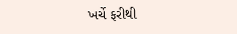ખર્ચે ફરીથી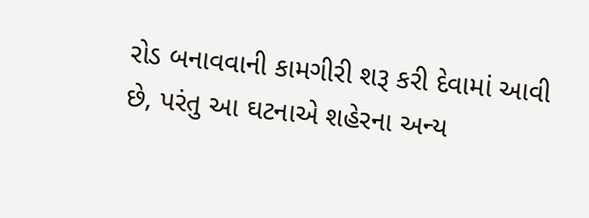રોડ બનાવવાની કામગીરી શરૂ કરી દેવામાં આવી છે, પરંતુ આ ઘટનાએ શહેરના અન્ય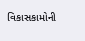વિકાસકામોની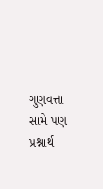ગુણવત્તા સામે પણ પ્રશ્નાર્થ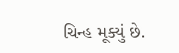ચિન્હ મૂક્યું છે.